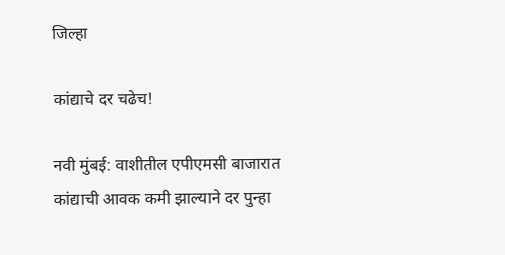जिल्हा

कांद्याचे दर चढेच!

नवी मुंबई: वाशीतील एपीएमसी बाजारात कांद्याची आवक कमी झाल्याने दर पुन्हा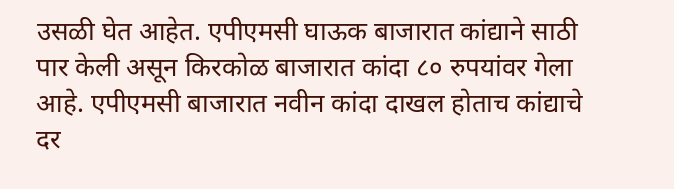उसळी घेत आहेत. एपीएमसी घाऊक बाजारात कांद्याने साठी पार केली असून किरकोळ बाजारात कांदा ८० रुपयांवर गेला आहे. एपीएमसी बाजारात नवीन कांदा दाखल होताच कांद्याचे दर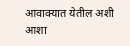आवाक्यात येतील अशी आशा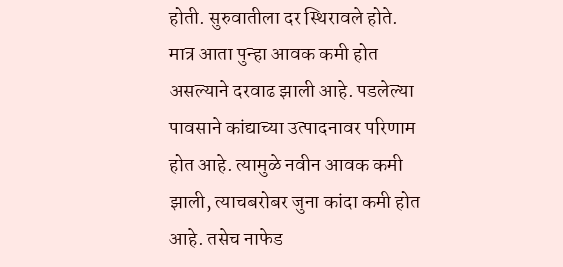होती. सुरुवातीला दर स्थिरावले होते. मात्र आता पुन्हा आवक कमी होत असल्याने दरवाढ झाली आहे. पडलेल्या पावसाने कांद्याच्या उत्पादनावर परिणाम होत आहे. त्यामुळे नवीन आवक कमी झाली, त्याचबरोबर जुना कांदा कमी होत आहे. तसेच नाफेड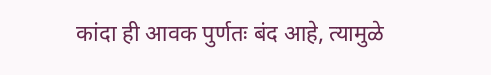कांदा ही आवक पुर्णतः बंद आहे, त्यामुळे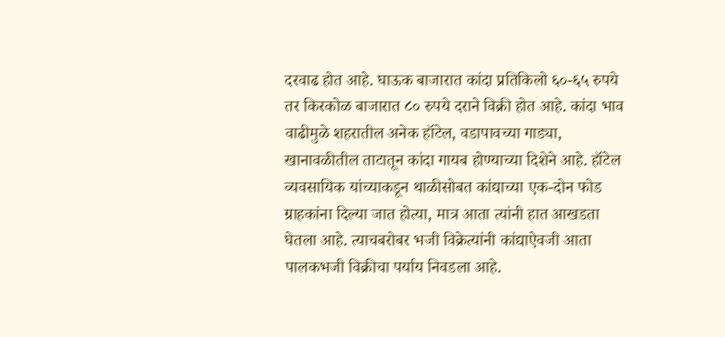दरवाढ होत आहे. घाऊक बाजारात कांदा प्रतिकिलो ६०-६५ रुपये तर किरकोळ बाजारात ८० रुपये दराने विक्री होत आहे. कांदा भाव वाढीमुळे शहरातील अनेक हॉटेल, वडापावच्या गाड्या, खानावळीतील ताटातून कांदा गायब होण्याच्या दिशेने आहे. हॉटेल व्यवसायिक यांच्याकडून थाळीसोबत कांद्याच्या एक-दोन फोड ग्राहकांना दिल्या जात होत्या, मात्र आता त्यांनी हात आखडता घेतला आहे. त्याचबरोबर भजी विक्रेत्यांनी कांद्याऐवजी आता पालकभजी विक्रीचा पर्याय निवडला आहे.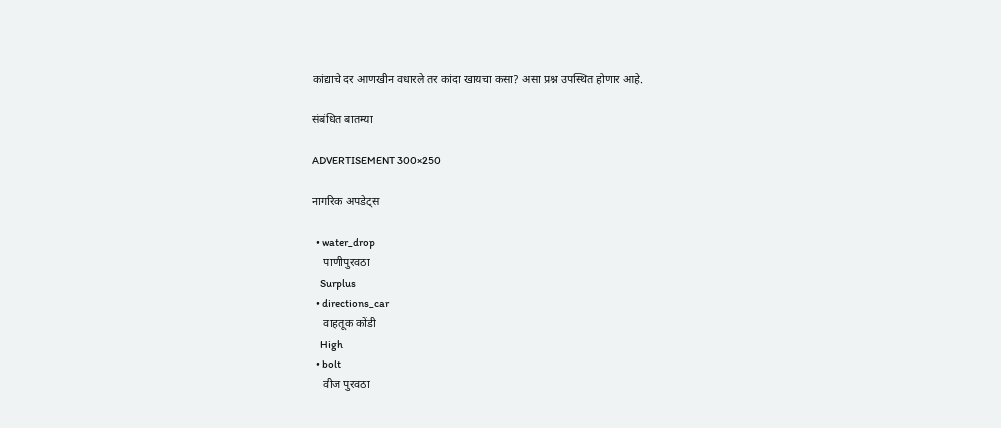कांद्याचे दर आणखीन वधारले तर कांदा खायचा कसा? असा प्रश्न उपस्थित होणार आहे.

संबंधित बातम्या

ADVERTISEMENT 300×250

नागरिक अपडेट्स

  • water_drop
    पाणीपुरवठा
    Surplus
  • directions_car
    वाहतूक कोंडी
    High
  • bolt
    वीज पुरवठा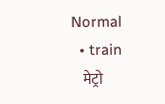Normal
  • train
    मेट्रो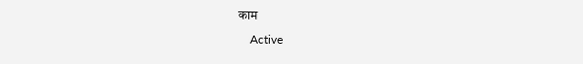काम
    Active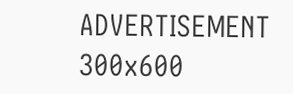ADVERTISEMENT 300x600